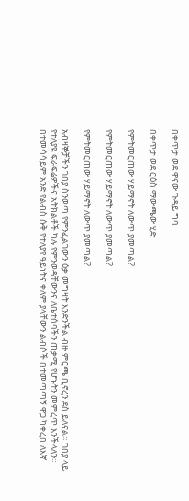በቀጥታ ወደ ዋናው ጉዳይ ግባ

በቀጥታ ወደ ርዕስ ማውጫው ሂድ

የምትመርጠው ሃይማኖት ለውጥ ያመጣል?

የምትመርጠው ሃይማኖት ለውጥ ያመጣል?

የምትመርጠው ሃይማኖት ለውጥ ያመጣል?

አብዛኞቻችን ገበያ ስንወጣ የምንፈልገውን ዕቃ መግዛት እንድንችል ብዙ ምርጫ ቢኖረን ደስ ይለናል። ገበያ ላይ የተለያዩ ፍራፍሬዎችና አትክልቶች ካሉ የምንወዳቸውንና ለቤተሰባችን ጠቃሚ የሆኑትን መምረጥ እንችላለን። በተመሳሳይም አንድ የልብስ ሱቅ የተለያየ ዓይነትና ቀለም ያላቸውን ልብሶች በተመጣጣኝ ዋጋ ካቀረበ ለእኛ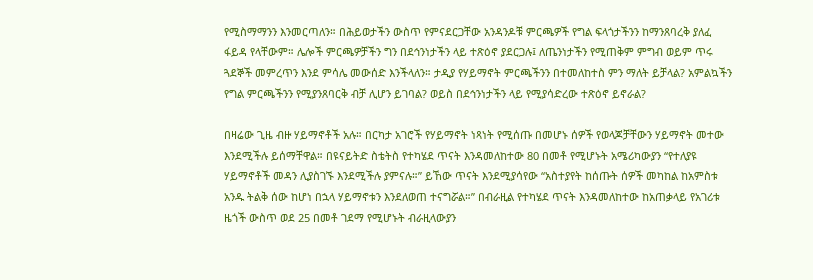የሚስማማንን እንመርጣለን። በሕይወታችን ውስጥ የምናደርጋቸው አንዳንዶቹ ምርጫዎች የግል ፍላጎታችንን ከማንጸባረቅ ያለፈ ፋይዳ የላቸውም። ሌሎች ምርጫዎቻችን ግን በደኅንነታችን ላይ ተጽዕኖ ያደርጋሉ፤ ለጤንነታችን የሚጠቅም ምግብ ወይም ጥሩ ጓደኞች መምረጥን እንደ ምሳሌ መውሰድ እንችላለን። ታዲያ የሃይማኖት ምርጫችንን በተመለከተስ ምን ማለት ይቻላል? አምልኳችን የግል ምርጫችንን የሚያንጸባርቅ ብቻ ሊሆን ይገባል? ወይስ በደኅንነታችን ላይ የሚያሳድረው ተጽዕኖ ይኖራል?

በዛሬው ጊዜ ብዙ ሃይማኖቶች አሉ። በርካታ አገሮች የሃይማኖት ነጻነት የሚሰጡ በመሆኑ ሰዎች የወላጆቻቸውን ሃይማኖት መተው እንደሚችሉ ይሰማቸዋል። በዩናይትድ ስቴትስ የተካሄደ ጥናት እንዳመለከተው 80 በመቶ የሚሆኑት አሜሪካውያን “የተለያዩ ሃይማኖቶች መዳን ሊያስገኙ እንደሚችሉ ያምናሉ።” ይኸው ጥናት እንደሚያሳየው “አስተያየት ከሰጡት ሰዎች መካከል ከአምስቱ አንዱ ትልቅ ሰው ከሆነ በኋላ ሃይማኖቱን እንደለወጠ ተናግሯል።” በብራዚል የተካሄደ ጥናት እንዳመለከተው ከአጠቃላይ የአገሪቱ ዜጎች ውስጥ ወደ 25 በመቶ ገደማ የሚሆኑት ብራዚላውያን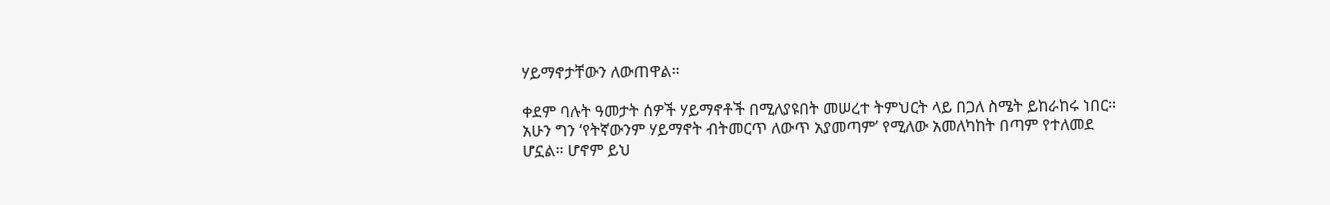ሃይማኖታቸውን ለውጠዋል።

ቀደም ባሉት ዓመታት ሰዎች ሃይማኖቶች በሚለያዩበት መሠረተ ትምህርት ላይ በጋለ ስሜት ይከራከሩ ነበር። አሁን ግን ‘የትኛውንም ሃይማኖት ብትመርጥ ለውጥ አያመጣም’ የሚለው አመለካከት በጣም የተለመደ ሆኗል። ሆኖም ይህ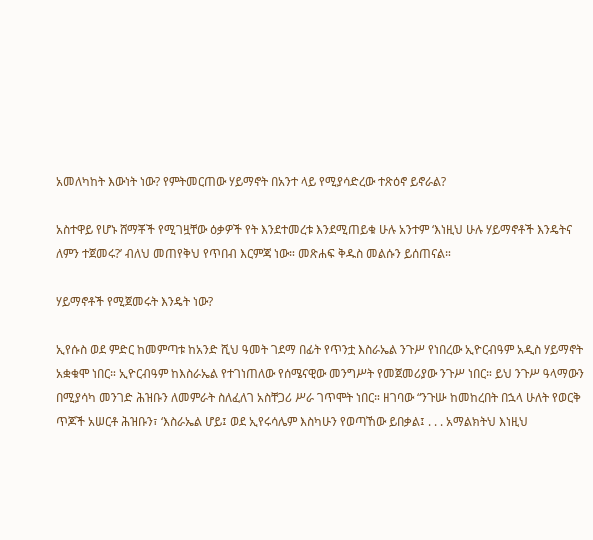አመለካከት እውነት ነው? የምትመርጠው ሃይማኖት በአንተ ላይ የሚያሳድረው ተጽዕኖ ይኖራል?

አስተዋይ የሆኑ ሸማቾች የሚገዟቸው ዕቃዎች የት እንደተመረቱ እንደሚጠይቁ ሁሉ አንተም ‘እነዚህ ሁሉ ሃይማኖቶች እንዴትና ለምን ተጀመሩ?’ ብለህ መጠየቅህ የጥበብ እርምጃ ነው። መጽሐፍ ቅዱስ መልሱን ይሰጠናል።

ሃይማኖቶች የሚጀመሩት እንዴት ነው?

ኢየሱስ ወደ ምድር ከመምጣቱ ከአንድ ሺህ ዓመት ገደማ በፊት የጥንቷ እስራኤል ንጉሥ የነበረው ኢዮርብዓም አዲስ ሃይማኖት አቋቁሞ ነበር። ኢዮርብዓም ከእስራኤል የተገነጠለው የሰሜናዊው መንግሥት የመጀመሪያው ንጉሥ ነበር። ይህ ንጉሥ ዓላማውን በሚያሳካ መንገድ ሕዝቡን ለመምራት ስለፈለገ አስቸጋሪ ሥራ ገጥሞት ነበር። ዘገባው “ንጉሡ ከመከረበት በኋላ ሁለት የወርቅ ጥጆች አሠርቶ ሕዝቡን፣ ‘እስራኤል ሆይ፤ ወደ ኢየሩሳሌም እስካሁን የወጣኸው ይበቃል፤ . . . አማልክትህ እነዚህ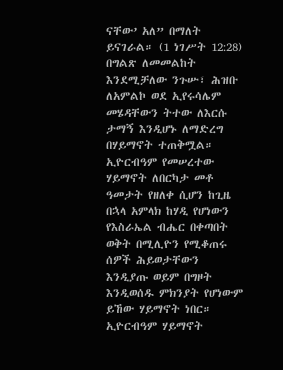ናቸው’ አለ” በማለት ይናገራል። (1 ነገሥት 12:28) በግልጽ ለመመልከት እንደሚቻለው ንጉሡ፣ ሕዝቡ ለአምልኮ ወደ ኢየሩሳሌም መሄዳቸውን ትተው ለእርሱ ታማኝ እንዲሆኑ ለማድረግ በሃይማኖት ተጠቅሟል። ኢዮርብዓም የመሠረተው ሃይማኖት ለበርካታ መቶ ዓመታት የዘለቀ ሲሆን ከጊዜ በኋላ አምላክ ከሃዲ የሆነውን የእስራኤል ብሔር በቀጣበት ወቅት በሚሊዮን የሚቆጠሩ ሰዎች ሕይወታቸውን እንዲያጡ ወይም በግዞት እንዲወሰዱ ምክንያት የሆነውም ይኸው ሃይማኖት ነበር። ኢዮርብዓም ሃይማኖት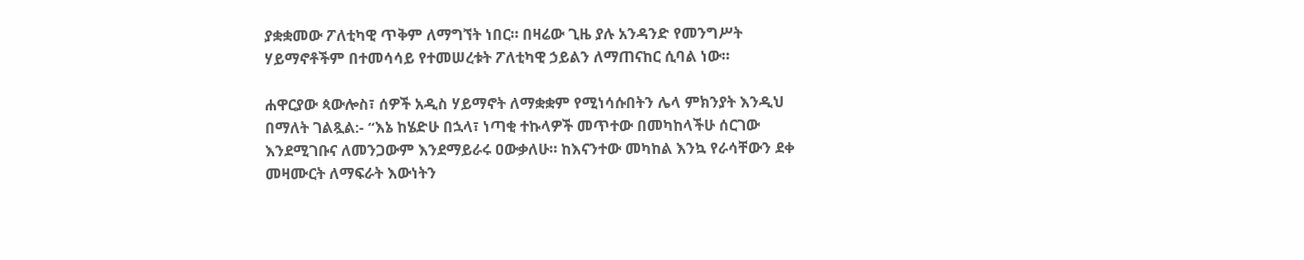ያቋቋመው ፖለቲካዊ ጥቅም ለማግኘት ነበር። በዛሬው ጊዜ ያሉ አንዳንድ የመንግሥት ሃይማኖቶችም በተመሳሳይ የተመሠረቱት ፖለቲካዊ ኃይልን ለማጠናከር ሲባል ነው።

ሐዋርያው ጳውሎስ፣ ሰዎች አዲስ ሃይማኖት ለማቋቋም የሚነሳሱበትን ሌላ ምክንያት እንዲህ በማለት ገልጿል:- “እኔ ከሄድሁ በኋላ፣ ነጣቂ ተኩላዎች መጥተው በመካከላችሁ ሰርገው እንደሚገቡና ለመንጋውም እንደማይራሩ ዐውቃለሁ። ከእናንተው መካከል እንኳ የራሳቸውን ደቀ መዛሙርት ለማፍራት እውነትን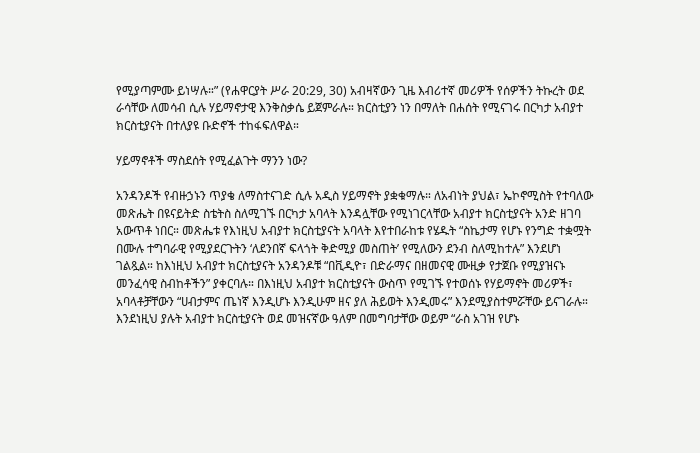የሚያጣምሙ ይነሣሉ።” (የሐዋርያት ሥራ 20:29, 30) አብዛኛውን ጊዜ እብሪተኛ መሪዎች የሰዎችን ትኩረት ወደ ራሳቸው ለመሳብ ሲሉ ሃይማኖታዊ እንቅስቃሴ ይጀምራሉ። ክርስቲያን ነን በማለት በሐሰት የሚናገሩ በርካታ አብያተ ክርስቲያናት በተለያዩ ቡድኖች ተከፋፍለዋል።

ሃይማኖቶች ማስደሰት የሚፈልጉት ማንን ነው?

አንዳንዶች የብዙኃኑን ጥያቄ ለማስተናገድ ሲሉ አዲስ ሃይማኖት ያቋቁማሉ። ለአብነት ያህል፣ ኤኮኖሚስት የተባለው መጽሔት በዩናይትድ ስቴትስ ስለሚገኙ በርካታ አባላት እንዳሏቸው የሚነገርላቸው አብያተ ክርስቲያናት አንድ ዘገባ አውጥቶ ነበር። መጽሔቱ የእነዚህ አብያተ ክርስቲያናት አባላት እየተበራከቱ የሄዱት “ስኬታማ የሆኑ የንግድ ተቋሟት በሙሉ ተግባራዊ የሚያደርጉትን ‘ለደንበኛ ፍላጎት ቅድሚያ መስጠት’ የሚለውን ደንብ ስለሚከተሉ” እንደሆነ ገልጿል። ከእነዚህ አብያተ ክርስቲያናት አንዳንዶቹ “በቪዲዮ፣ በድራማና በዘመናዊ ሙዚቃ የታጀቡ የሚያዝናኑ መንፈሳዊ ስብከቶችን” ያቀርባሉ። በእነዚህ አብያተ ክርስቲያናት ውስጥ የሚገኙ የተወሰኑ የሃይማኖት መሪዎች፣ አባላቶቻቸውን “ሀብታምና ጤነኛ እንዲሆኑ እንዲሁም ዘና ያለ ሕይወት እንዲመሩ” እንደሚያስተምሯቸው ይናገራሉ። እንደነዚህ ያሉት አብያተ ክርስቲያናት ወደ መዝናኛው ዓለም በመግባታቸው ወይም “ራስ አገዝ የሆኑ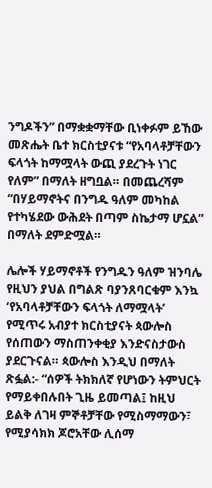ንግዶችን” በማቋቋማቸው ቢነቀፉም ይኸው መጽሔት ቤተ ክርስቲያናቱ “የአባላቶቻቸውን ፍላጎት ከማሟላት ውጪ ያደረጉት ነገር የለም” በማለት ዘግቧል። በመጨረሻም “በሃይማኖትና በንግዱ ዓለም መካከል የተካሄደው ውሕደት በጣም ስኬታማ ሆኗል” በማለት ደምድሟል።

ሌሎች ሃይማኖቶች የንግዱን ዓለም ዝንባሌ የዚህን ያህል በግልጽ ባያንጸባርቁም እንኳ ‘የአባላቶቻቸውን ፍላጎት ለማሟላት’ የሚጥሩ አብያተ ክርስቲያናት ጳውሎስ የሰጠውን ማስጠንቀቂያ እንድናስታውስ ያደርጉናል። ጳውሎስ እንዲህ በማለት ጽፏል:- “ሰዎች ትክክለኛ የሆነውን ትምህርት የማይቀበሉበት ጊዜ ይመጣል፤ ከዚህ ይልቅ ለገዛ ምኞቶቻቸው የሚስማማውን፣ የሚያሳክክ ጆሮአቸው ሊሰማ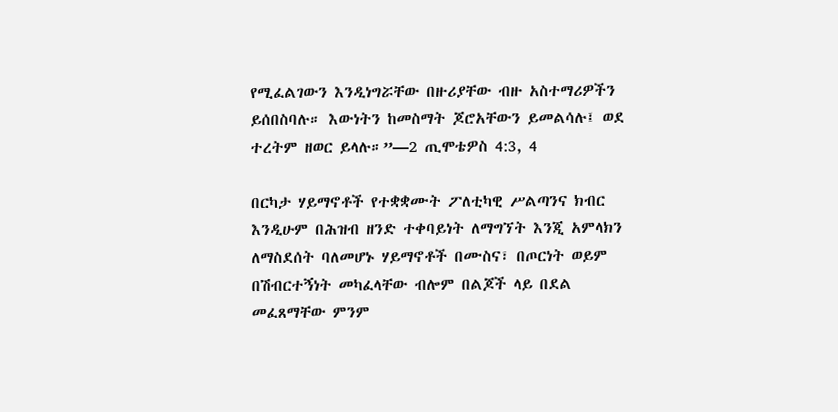የሚፈልገውን እንዲነግሯቸው በዙሪያቸው ብዙ አስተማሪዎችን ይሰበስባሉ። እውነትን ከመስማት ጆሮአቸውን ይመልሳሉ፤ ወደ ተረትም ዘወር ይላሉ።”—2 ጢሞቴዎስ 4:3, 4

በርካታ ሃይማኖቶች የተቋቋሙት ፖለቲካዊ ሥልጣንና ክብር እንዲሁም በሕዝብ ዘንድ ተቀባይነት ለማግኘት እንጂ አምላክን ለማስደሰት ባለመሆኑ ሃይማኖቶች በሙስና፣ በጦርነት ወይም በሽብርተኝነት መካፈላቸው ብሎም በልጆች ላይ በደል መፈጸማቸው ምንም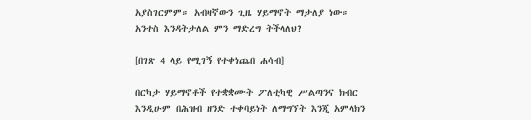አያስገርምም። አብዛኛውን ጊዜ ሃይማኖት ማታለያ ነው። አንተስ እንዳትታለል ምን ማድረግ ትችላለህ?

[በገጽ 4 ላይ የሚገኝ የተቀነጨበ ሐሳብ]

በርካታ ሃይማኖቶች የተቋቋሙት ፖለቲካዊ ሥልጣንና ክብር እንዲሁም በሕዝብ ዘንድ ተቀባይነት ለማግኘት እንጂ አምላክን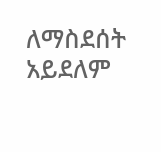ለማስደሰት አይደለም